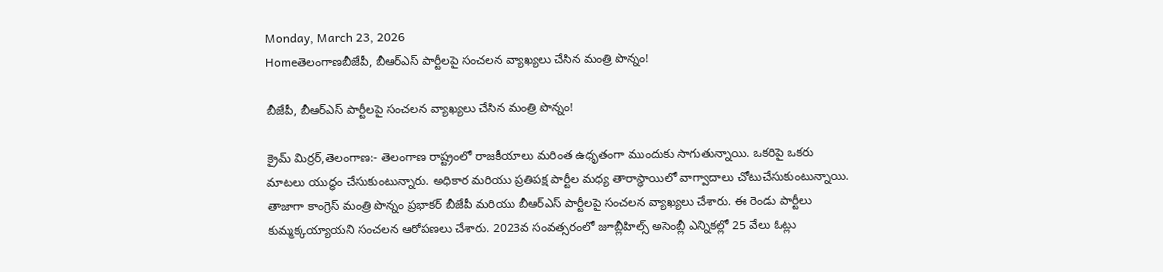Monday, March 23, 2026
Homeతెలంగాణబీజేపీ, బీఆర్ఎస్ పార్టీలపై సంచలన వ్యాఖ్యలు చేసిన మంత్రి పొన్నం!

బీజేపీ, బీఆర్ఎస్ పార్టీలపై సంచలన వ్యాఖ్యలు చేసిన మంత్రి పొన్నం!

క్రైమ్ మిర్రర్,తెలంగాణ:- తెలంగాణ రాష్ట్రంలో రాజకీయాలు మరింత ఉధృతంగా ముందుకు సాగుతున్నాయి. ఒకరిపై ఒకరు మాటలు యుద్ధం చేసుకుంటున్నారు. అధికార మరియు ప్రతిపక్ష పార్టీల మధ్య తారాస్థాయిలో వాగ్వాదాలు చోటుచేసుకుంటున్నాయి. తాజాగా కాంగ్రెస్ మంత్రి పొన్నం ప్రభాకర్ బీజేపీ మరియు బీఆర్ఎస్ పార్టీలపై సంచలన వ్యాఖ్యలు చేశారు. ఈ రెండు పార్టీలు కుమ్మక్కయ్యాయని సంచలన ఆరోపణలు చేశారు. 2023వ సంవత్సరంలో జూబ్లీహిల్స్ అసెంబ్లీ ఎన్నికల్లో 25 వేలు ఓట్లు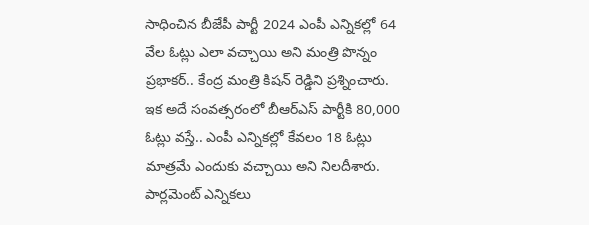సాధించిన బీజేపీ పార్టీ 2024 ఎంపీ ఎన్నికల్లో 64 వేల ఓట్లు ఎలా వచ్చాయి అని మంత్రి పొన్నం ప్రభాకర్.. కేంద్ర మంత్రి కిషన్ రెడ్డిని ప్రశ్నించారు. ఇక అదే సంవత్సరంలో బీఆర్ఎస్ పార్టీకి 80,000 ఓట్లు వస్తే.. ఎంపీ ఎన్నికల్లో కేవలం 18 ఓట్లు మాత్రమే ఎందుకు వచ్చాయి అని నిలదీశారు. పార్లమెంట్ ఎన్నికలు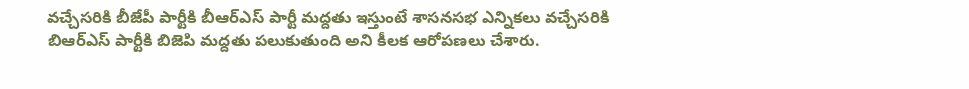వచ్చేసరికి బీజేపీ పార్టీకి బీఆర్ఎస్ పార్టీ మద్దతు ఇస్తుంటే శాసనసభ ఎన్నికలు వచ్చేసరికి బిఆర్ఎస్ పార్టీకి బిజెపి మద్దతు పలుకుతుంది అని కీలక ఆరోపణలు చేశారు.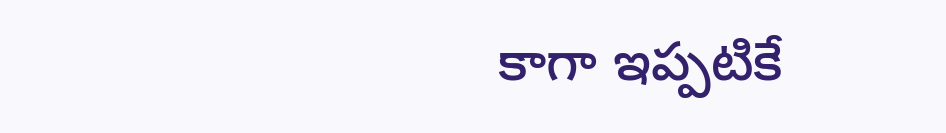కాగా ఇప్పటికే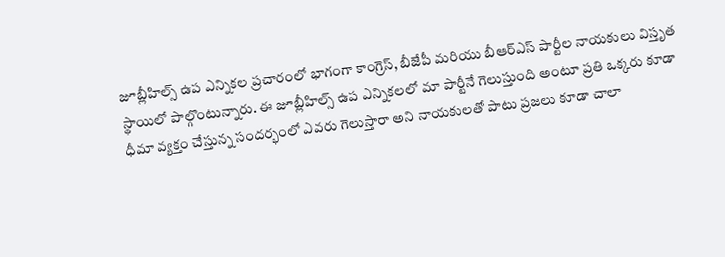జూబ్లీహిల్స్ ఉప ఎన్నికల ప్రచారంలో భాగంగా కాంగ్రెస్, బీజేపీ మరియు బీఆర్ఎస్ పార్టీల నాయకులు విస్తృత స్థాయిలో పాల్గొంటున్నారు. ఈ జూబ్లీహిల్స్ ఉప ఎన్నికలలో మా పార్టీనే గెలుస్తుంది అంటూ ప్రతి ఒక్కరు కూడా ధీమా వ్యక్తం చేస్తున్న సందర్భంలో ఎవరు గెలుస్తారా అని నాయకులతో పాటు ప్రజలు కూడా చాలా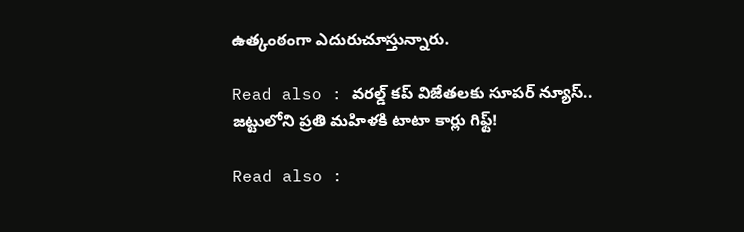ఉత్కంఠంగా ఎదురుచూస్తున్నారు.

Read also : వరల్డ్ కప్ విజేతలకు సూపర్ న్యూస్.. జట్టులోని ప్రతి మహిళకి టాటా కార్లు గిఫ్ట్!

Read also :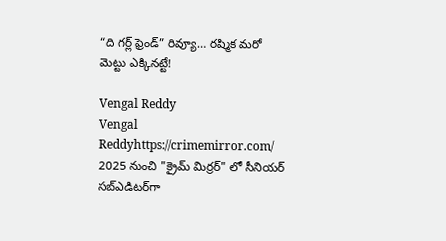“ది గర్ల్ ఫ్రెండ్” రివ్యూ… రష్మిక మరో మెట్టు ఎక్కినట్టే!

Vengal Reddy
Vengal Reddyhttps://crimemirror.com/
2025 నుంచి "క్రైమ్ మిర్రర్" లో సీనియర్ సబ్‌ఎడిటర్‌గా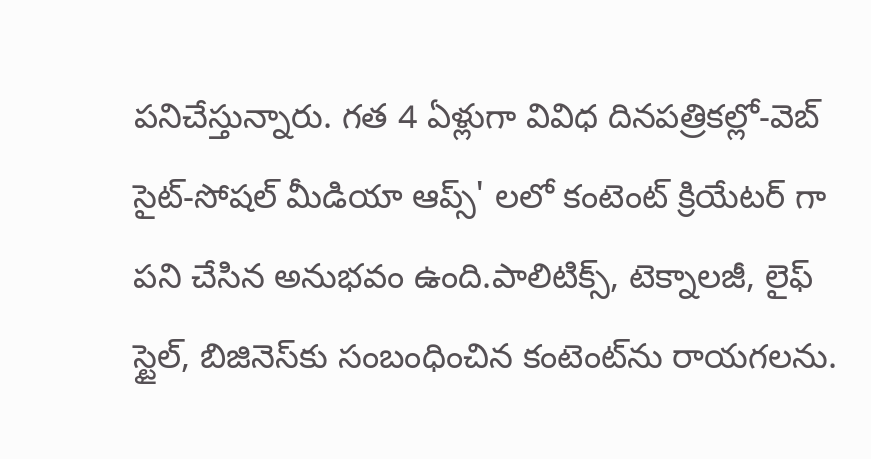పనిచేస్తున్నారు. గత 4 ఏళ్లుగా వివిధ దినపత్రికల్లో-వెబ్ సైట్-సోషల్ మీడియా ఆప్స్' లలో కంటెంట్ క్రియేటర్ గా పని చేసిన అనుభవం ఉంది.పాలిటిక్స్‌, టెక్నాలజీ, లైఫ్‌ స్టైల్‌, బిజినెస్‌కు సంబంధించిన కంటెంట్‌ను రాయగలను.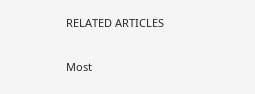RELATED ARTICLES

Most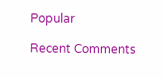Popular

Recent Comments